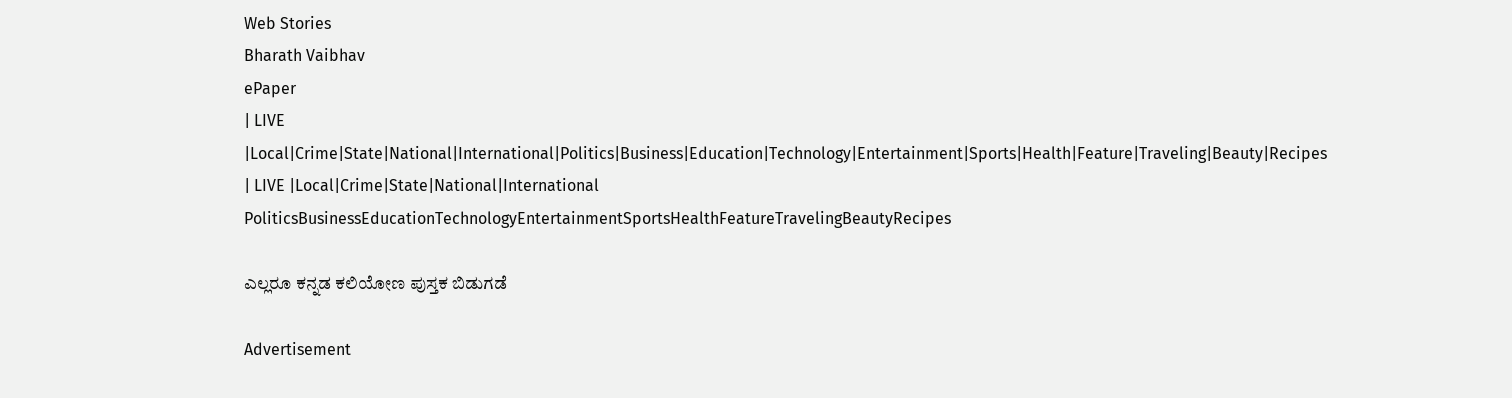Web Stories
Bharath Vaibhav
ePaper
| LIVE |Local|Crime|State|National|International|Politics|Business|Education|Technology|Entertainment|Sports|Health|Feature|Traveling|Beauty|Recipes
| LIVE |Local|Crime|State|National|International
PoliticsBusinessEducationTechnologyEntertainmentSportsHealthFeatureTravelingBeautyRecipes

ಎಲ್ಲರೂ ಕನ್ನಡ ಕಲಿಯೋಣ ಪುಸ್ತಕ ಬಿಡುಗಡೆ

Advertisement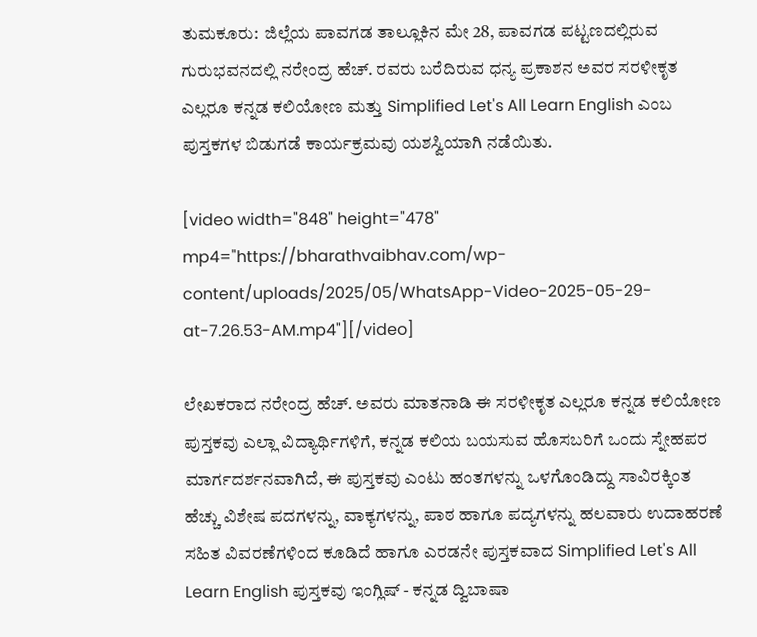ತುಮಕೂರು:  ಜಿಲ್ಲೆಯ ಪಾವಗಡ ತಾಲ್ಲೂಕಿನ ಮೇ 28, ಪಾವಗಡ ಪಟ್ಟಣದಲ್ಲಿರುವ ಗುರುಭವನದಲ್ಲಿ ನರೇಂದ್ರ ಹೆಚ್‍. ರವರು ಬರೆದಿರುವ ಧನ್ಯ ಪ್ರಕಾಶನ‌ ಅವರ ಸರಳೀಕೃತ ಎಲ್ಲರೂ ಕನ್ನಡ ಕಲಿಯೋಣ ಮತ್ತು Simplified Let's All Learn English ಎಂಬ ಪುಸ್ತಕಗಳ ಬಿಡುಗಡೆ ಕಾರ್ಯಕ್ರಮವು ಯಶಸ್ವಿಯಾಗಿ ನಡೆಯಿತು.

[video width="848" height="478" mp4="https://bharathvaibhav.com/wp-content/uploads/2025/05/WhatsApp-Video-2025-05-29-at-7.26.53-AM.mp4"][/video]

ಲೇಖಕರಾದ ನರೇಂದ್ರ ಹೆಚ್. ಅವರು ಮಾತನಾಡಿ ಈ ಸರಳೀಕೃತ ಎಲ್ಲರೂ ಕನ್ನಡ ಕಲಿಯೋಣ ಪುಸ್ತಕವು ಎಲ್ಲಾ ವಿದ್ಯಾರ್ಥಿಗಳಿಗೆ, ಕನ್ನಡ ಕಲಿಯ ಬಯಸುವ ಹೊಸಬರಿಗೆ ಒಂದು ಸ್ನೇಹಪರ ಮಾರ್ಗದರ್ಶನವಾಗಿದೆ, ಈ ಪುಸ್ತಕವು ಎಂಟು ಹಂತಗಳನ್ನು ಒಳಗೊಂಡಿದ್ದು ಸಾವಿರಕ್ಕಿಂತ ಹೆಚ್ಚು ವಿಶೇಷ ಪದಗಳನ್ನು, ವಾಕ್ಯಗಳನ್ನು, ಪಾಠ ಹಾಗೂ ಪದ್ಯಗಳನ್ನು ಹಲವಾರು ಉದಾಹರಣೆ ಸಹಿತ ವಿವರಣೆಗಳಿಂದ ಕೂಡಿದೆ ಹಾಗೂ ಎರಡನೇ ಪುಸ್ತಕವಾದ Simplified Let's All Learn English ಪುಸ್ತಕವು ಇಂಗ್ಲಿಷ್ - ಕನ್ನಡ ದ್ವಿಬಾಷಾ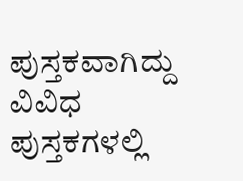ಪುಸ್ತಕವಾಗಿದ್ದು ವಿವಿಧ ಪುಸ್ತಕಗಳಲ್ಲಿ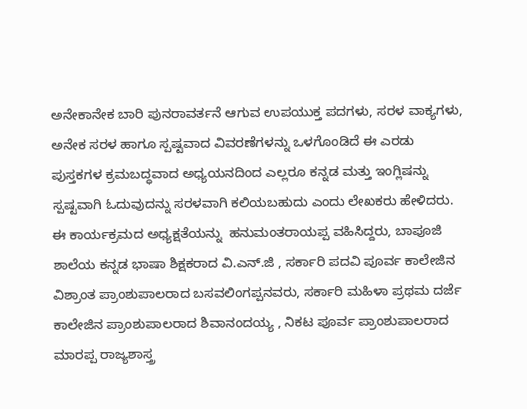ಅನೇಕಾನೇಕ ಬಾರಿ ಪುನರಾವರ್ತನೆ ಆಗುವ ಉಪಯುಕ್ತ ಪದಗಳು, ಸರಳ ವಾಕ್ಯಗಳು, ಅನೇಕ ಸರಳ ಹಾಗೂ ಸ್ಪಷ್ಟವಾದ ವಿವರಣೆಗಳನ್ನು ಒಳಗೊಂಡಿದೆ ಈ ಎರಡು ಪುಸ್ತಕಗಳ ಕ್ರಮಬದ್ಧವಾದ ಅಧ್ಯಯನದಿಂದ ಎಲ್ಲರೂ ಕನ್ನಡ ಮತ್ತು ಇಂಗ್ಲಿಷನ್ನು ಸ್ಪಷ್ಟವಾಗಿ ಓದುವುದನ್ನು ಸರಳವಾಗಿ ಕಲಿಯಬಹುದು ಎಂದು ಲೇಖಕರು ಹೇಳಿದರು.
ಈ ಕಾರ್ಯಕ್ರಮದ ಅಧ್ಯಕ್ಷತೆಯನ್ನು  ಹನುಮಂತರಾಯಪ್ಪ ವಹಿಸಿದ್ದರು, ಬಾಪೂಜಿ ಶಾಲೆಯ ಕನ್ನಡ ಭಾಷಾ ಶಿಕ್ಷಕರಾದ ವಿ.ಎನ್.ಜಿ , ಸರ್ಕಾರಿ ಪದವಿ ಪೂರ್ವ ಕಾಲೇಜಿನ ವಿಶ್ರಾಂತ ಪ್ರಾಂಶುಪಾಲರಾದ ಬಸವಲಿಂಗಪ್ಪನವರು, ಸರ್ಕಾರಿ ಮಹಿಳಾ ಪ್ರಥಮ ದರ್ಜೆ ಕಾಲೇಜಿನ ಪ್ರಾಂಶುಪಾಲರಾದ ಶಿವಾನಂದಯ್ಯ , ನಿಕಟ ಪೂರ್ವ ಪ್ರಾಂಶುಪಾಲರಾದ ಮಾರಪ್ಪ ರಾಜ್ಯಶಾಸ್ತ್ರ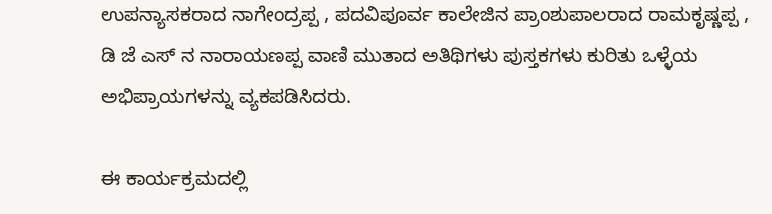ಉಪನ್ಯಾಸಕರಾದ ನಾಗೇಂದ್ರಪ್ಪ , ಪದವಿಪೂರ್ವ ಕಾಲೇಜಿನ ಪ್ರಾಂಶುಪಾಲರಾದ ರಾಮಕೃಷ್ಣಪ್ಪ , ಡಿ ಜೆ ಎಸ್ ನ ನಾರಾಯಣಪ್ಪ ವಾಣಿ ಮುತಾದ ಅತಿಥಿಗಳು ಪುಸ್ತಕಗಳು ಕುರಿತು ಒಳ್ಳೆಯ ಅಭಿಪ್ರಾಯಗಳನ್ನು ವ್ಯಕಪಡಿಸಿದರು.

ಈ ಕಾರ್ಯಕ್ರಮದಲ್ಲಿ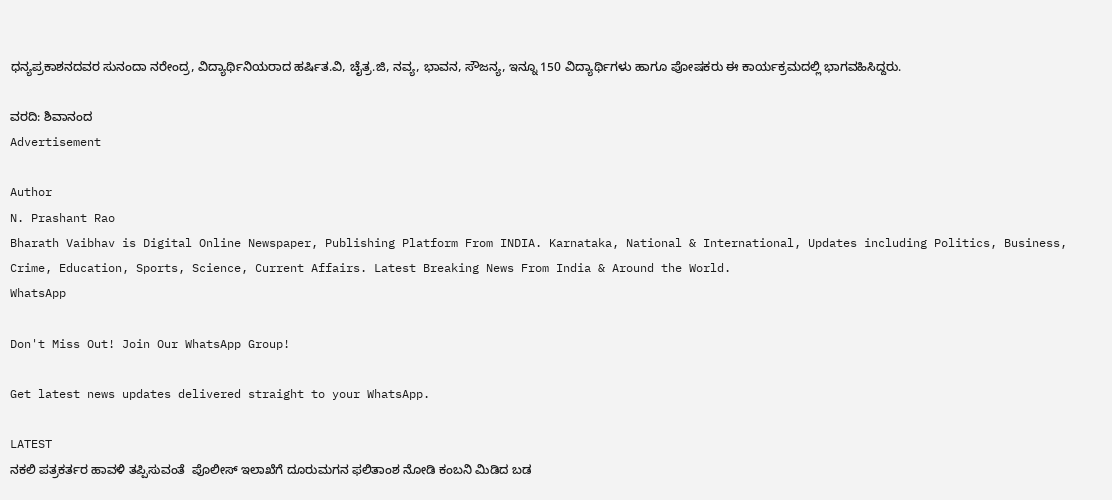ಧನ್ಯಪ್ರಕಾಶನದವರ ಸುನಂದಾ ನರೇಂದ್ರ, ವಿದ್ಯಾರ್ಥಿನಿಯರಾದ ಹರ್ಷಿತ.ವಿ, ಚೈತ್ರ.ಜಿ, ನವ್ಯ, ಭಾವನ, ಸೌಜನ್ಯ, ಇನ್ನೂ 150 ವಿದ್ಯಾರ್ಥಿಗಳು ಹಾಗೂ ಪೋಷಕರು ಈ ಕಾರ್ಯಕ್ರಮದಲ್ಲಿ ಭಾಗವಹಿಸಿದ್ದರು.

ವರದಿ: ಶಿವಾನಂದ
Advertisement

Author
N. Prashant Rao
Bharath Vaibhav is Digital Online Newspaper, Publishing Platform From INDIA. Karnataka, National & International, Updates including Politics, Business, Crime, Education, Sports, Science, Current Affairs. Latest Breaking News From India & Around the World.
WhatsApp

Don't Miss Out! Join Our WhatsApp Group!

Get latest news updates delivered straight to your WhatsApp.

LATEST
ನಕಲಿ ಪತ್ರಕರ್ತರ ಹಾವಳಿ ತಪ್ಪಿಸುವಂತೆ  ಪೊಲೀಸ್ ಇಲಾಖೆಗೆ ದೂರುಮಗನ ಫಲಿತಾಂಶ ನೋಡಿ ಕಂಬನಿ ಮಿಡಿದ ಬಡ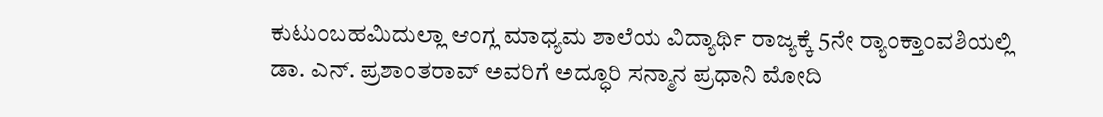ಕುಟುಂಬಹಮಿದುಲ್ಲಾ ಆಂಗ್ಲ ಮಾಧ್ಯಮ ಶಾಲೆಯ ವಿದ್ಯಾರ್ಥಿ ರಾಜ್ಯಕ್ಕೆ 5ನೇ ರ್‍ಯಾಂಕ್ತಾಂವಶಿಯಲ್ಲಿ ಡಾ. ಎನ್. ಪ್ರಶಾಂತರಾವ್ ಅವರಿಗೆ ಅದ್ಧೂರಿ ಸನ್ಮಾನ ಪ್ರಧಾನಿ ಮೋದಿ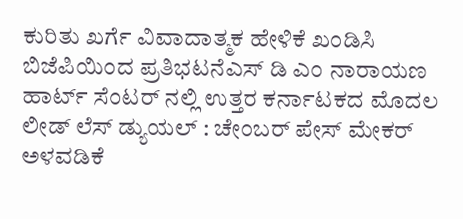ಕುರಿತು ಖರ್ಗೆ ವಿವಾದಾತ್ಮಕ ಹೇಳಿಕೆ ಖಂಡಿಸಿ ಬಿಜೆಪಿಯಿಂದ ಪ್ರತಿಭಟನೆಎಸ್ ಡಿ ಎಂ ನಾರಾಯಣ ಹಾರ್ಟ್ ಸೆಂಟರ್ ನಲ್ಲಿ ಉತ್ತರ ಕರ್ನಾಟಕದ ಮೊದಲ ಲೀಡ್ ಲೆಸ್ ಡ್ಯುಯಲ್ : ಚೇಂಬರ್ ಪೇಸ್ ಮೇಕರ್ ಅಳವಡಿಕೆ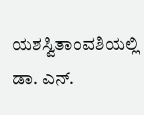ಯಶಸ್ವಿತಾಂವಶಿಯಲ್ಲಿ ಡಾ. ಎನ್.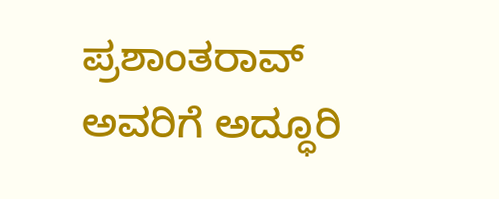ಪ್ರಶಾಂತರಾವ್ ಅವರಿಗೆ ಅದ್ಧೂರಿ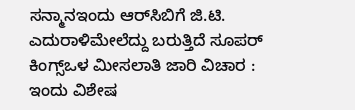ಸನ್ಮಾನಇಂದು ಆರ್‌ಸಿಬಿಗೆ ಜಿ.ಟಿ. ಎದುರಾಳಿಮೇಲೆದ್ದು ಬರುತ್ತಿದೆ ಸೂಪರ್ ಕಿಂಗ್ಸ್ಒಳ ಮೀಸಲಾತಿ ಜಾರಿ ವಿಚಾರ : ಇಂದು ವಿಶೇಷ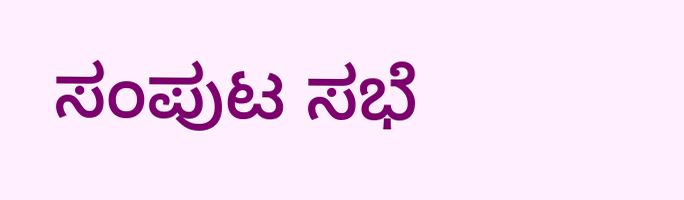ಸಂಪುಟ ಸಭೆ